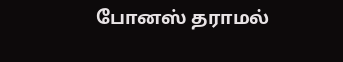போனஸ் தராமல்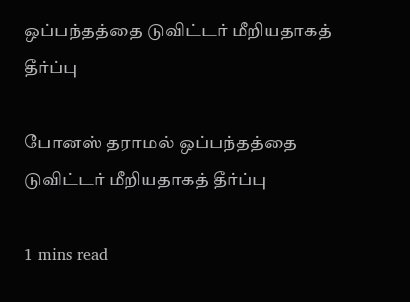ஒப்பந்தத்தை டுவிட்டர் மீறியதாகத் தீர்ப்பு

போனஸ் தராமல் ஒப்பந்தத்தை டுவிட்டர் மீறியதாகத் தீர்ப்பு

1 mins read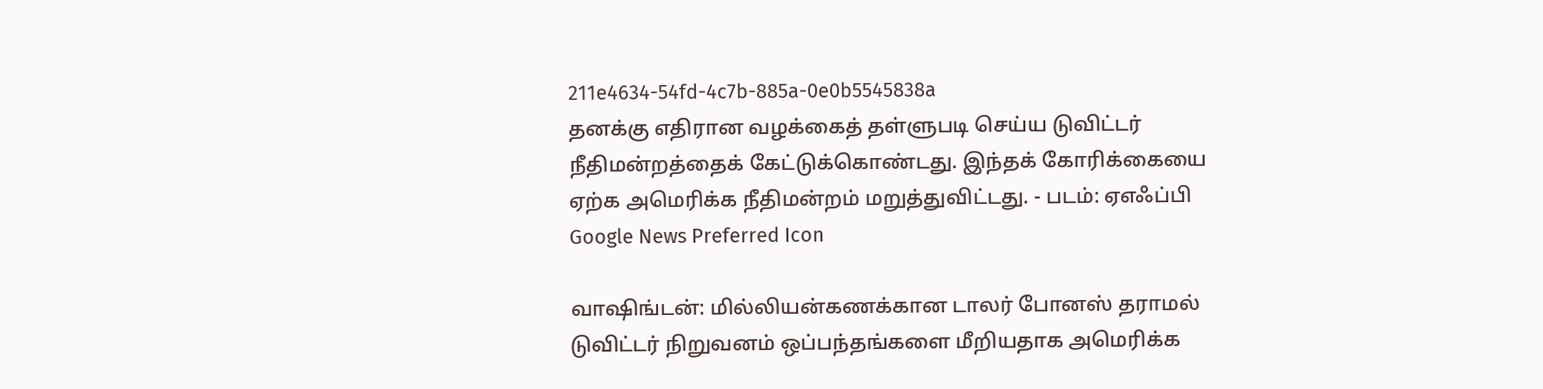211e4634-54fd-4c7b-885a-0e0b5545838a
தனக்கு எதிரான வழக்கைத் தள்ளுபடி செய்ய டுவிட்டர் நீதிமன்றத்தைக் கேட்டுக்கொண்டது. இந்தக் கோரிக்கையை ஏற்க அமெரிக்க நீதிமன்றம் மறுத்துவிட்டது. - படம்: ஏஎஃப்பி
Google News Preferred Icon

வாஷிங்டன்: மில்லியன்கணக்கான டாலர் போனஸ் தராமல் டுவிட்டர் நிறுவனம் ஒப்பந்தங்களை மீறியதாக அமெரிக்க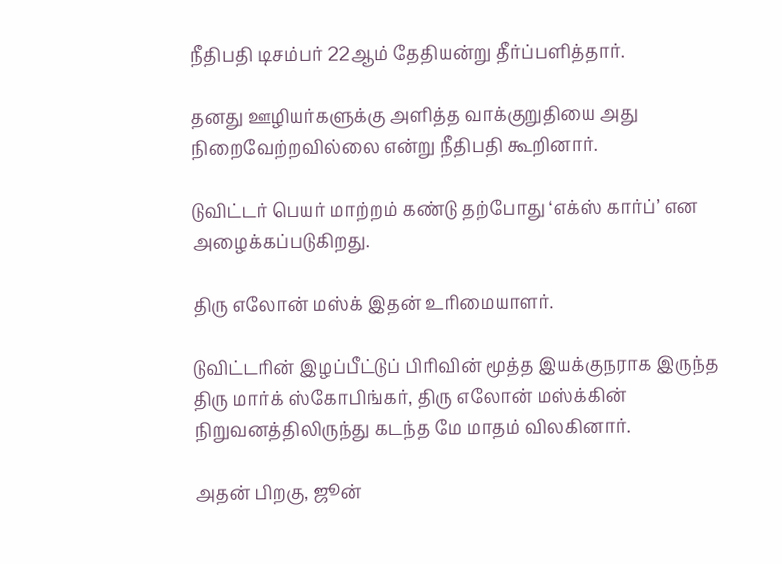நீதிபதி டிசம்பர் 22ஆம் தேதியன்று தீர்ப்பளித்தார்.

தனது ஊழியர்களுக்கு அளித்த வாக்குறுதியை அது நிறைவேற்றவில்லை என்று நீதிபதி கூறினார்.

டுவிட்டர் பெயர் மாற்றம் கண்டு தற்போது ‘எக்ஸ் கார்ப்’ என அழைக்கப்படுகிறது.

திரு எலோன் மஸ்க் இதன் உரிமையாளர்.

டுவிட்டரின் இழப்பீட்டுப் பிரிவின் மூத்த இயக்குநராக இருந்த திரு மார்க் ஸ்கோபிங்கர், திரு எலோன் மஸ்க்கின் நிறுவனத்திலிருந்து கடந்த மே மாதம் விலகினார்.

அதன் பிறகு, ஜூன்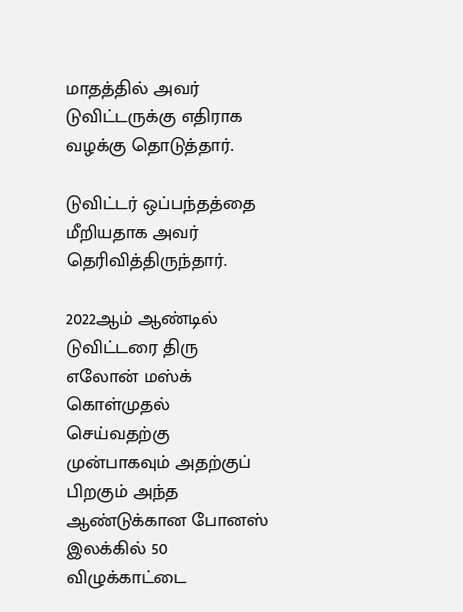மாதத்தில் அவர் டுவிட்டருக்கு எதிராக வழக்கு தொடுத்தார்.

டுவிட்டர் ஒப்பந்தத்தை மீறியதாக அவர் தெரிவித்திருந்தார்.

2022ஆம் ஆண்டில் டுவிட்டரை திரு எலோன் மஸ்க் கொள்முதல் செய்வதற்கு முன்பாகவும் அதற்குப் பிறகும் அந்த ஆண்டுக்கான போனஸ் இலக்கில் 50 விழுக்காட்டை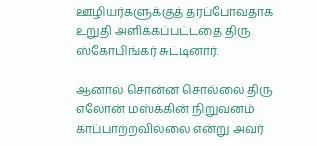ஊழியர்களுக்குத் தரப்போவதாக உறுதி அளிக்கப்பட்டதை திரு ஸ்கோபிங்கர் சுட்டினார்.

ஆனால் சொன்ன சொல்லை திரு எலோன் மஸ்க்கின் நிறுவனம் காப்பாற்றவில்லை என்று அவர்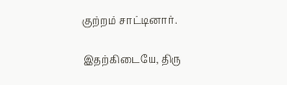குற்றம் சாட்டினார்.

இதற்கிடையே, திரு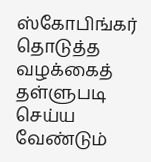ஸ்கோபிங்கர் தொடுத்த வழக்கைத் தள்ளுபடி செய்ய வேண்டும்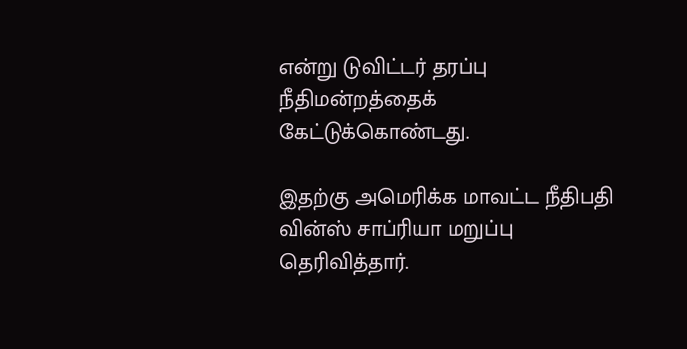என்று டுவிட்டர் தரப்பு நீதிமன்றத்தைக் கேட்டுக்கொண்டது.

இதற்கு அமெரிக்க மாவட்ட நீதிபதி வின்ஸ் சாப்ரியா மறுப்பு தெரிவித்தார்.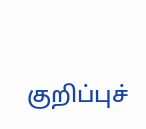குறிப்புச்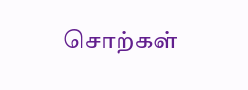சொற்கள்